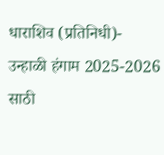धाराशिव (प्रतिनिधी)- उन्हाळी हंगाम 2025-2026 साठी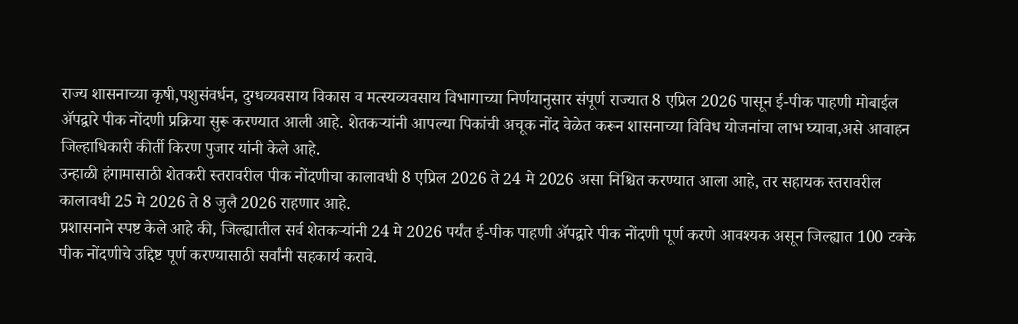राज्य शासनाच्या कृषी,पशुसंवर्धन, दुग्धव्यवसाय विकास व मत्स्यव्यवसाय विभागाच्या निर्णयानुसार संपूर्ण राज्यात 8 एप्रिल 2026 पासून ई-पीक पाहणी मोबाईल ॲपद्वारे पीक नोंदणी प्रक्रिया सुरू करण्यात आली आहे. शेतकऱ्यांनी आपल्या पिकांची अचूक नोंद वेळेत करून शासनाच्या विविध योजनांचा लाभ घ्यावा,असे आवाहन जिल्हाधिकारी कीर्ती किरण पुजार यांनी केले आहे.
उन्हाळी हंगामासाठी शेतकरी स्तरावरील पीक नोंदणीचा कालावधी 8 एप्रिल 2026 ते 24 मे 2026 असा निश्चित करण्यात आला आहे, तर सहायक स्तरावरील कालावधी 25 मे 2026 ते 8 जुलै 2026 राहणार आहे.
प्रशासनाने स्पष्ट केले आहे की, जिल्ह्यातील सर्व शेतकऱ्यांनी 24 मे 2026 पर्यंत ई-पीक पाहणी ॲपद्वारे पीक नोंदणी पूर्ण करणे आवश्यक असून जिल्ह्यात 100 टक्के पीक नोंदणीचे उद्दिष्ट पूर्ण करण्यासाठी सर्वांनी सहकार्य करावे.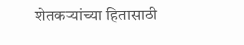शेतकऱ्यांच्या हितासाठी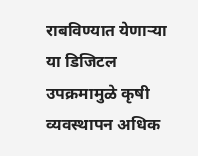राबविण्यात येणाऱ्या या डिजिटल उपक्रमामुळे कृषी व्यवस्थापन अधिक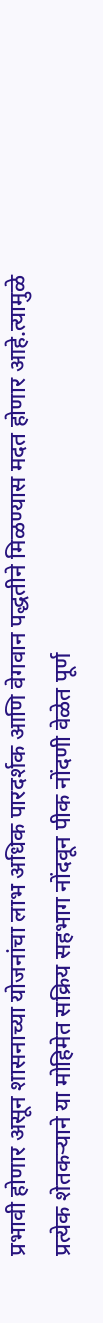प्रभावी होणार असून शासनाच्या योजनांचा लाभ अधिक पारदर्शक आणि वेगवान पद्धतीने मिळण्यास मदत होणार आहे.त्यामुळे प्रत्येक शेतकऱ्याने या मोहिमेत सक्रिय सहभाग नोंदवून पीक नोंदणी वेळेत पूर्ण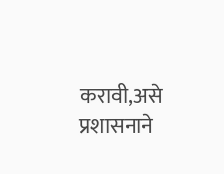करावी,असे प्रशासनाने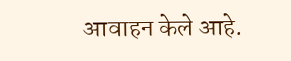आवाहन केले आहे.